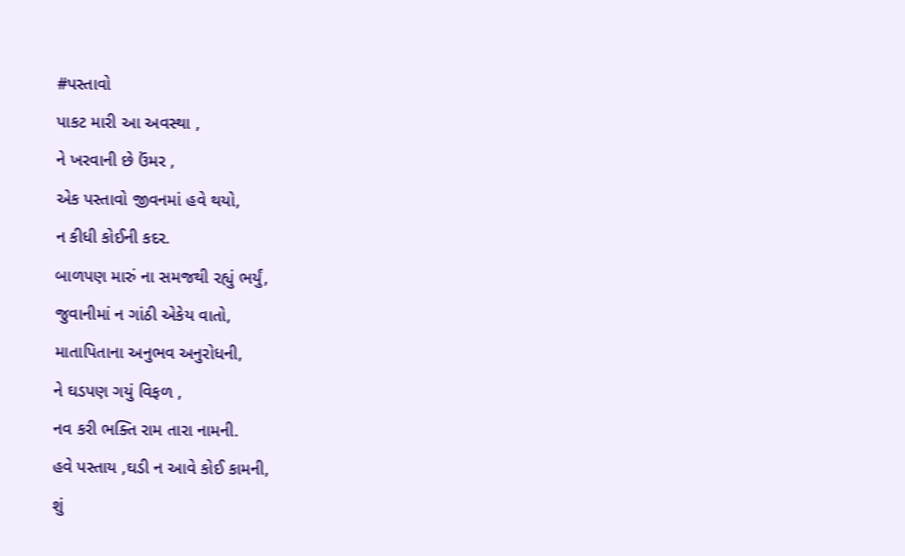#પસ્તાવો
પાકટ મારી આ અવસ્થા ,
ને ખરવાની છે ઉંમર ,
એક પસ્તાવો જીવનમાં હવે થયો,
ન કીધી કોઈની કદર.
બાળપણ મારું ના સમજથી રહ્યું ભર્યું,
જુવાનીમાં ન ગાંઠી એકેય વાતો,
માતાપિતાના અનુભવ અનુરોધની,
ને ઘડપણ ગયું વિફળ ,
નવ કરી ભક્તિ રામ તારા નામની.
હવે પસ્તાય ,ઘડી ન આવે કોઈ કામની,
શું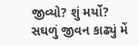જીવ્યો? શું મર્યો?
સઘળું જીવન કાઢ્યું મેં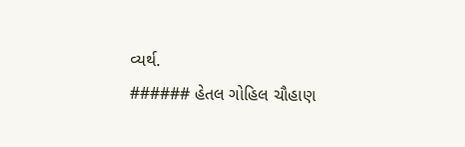વ્યર્થ.
###### હેતલ ગોહિલ ચૌહાણ